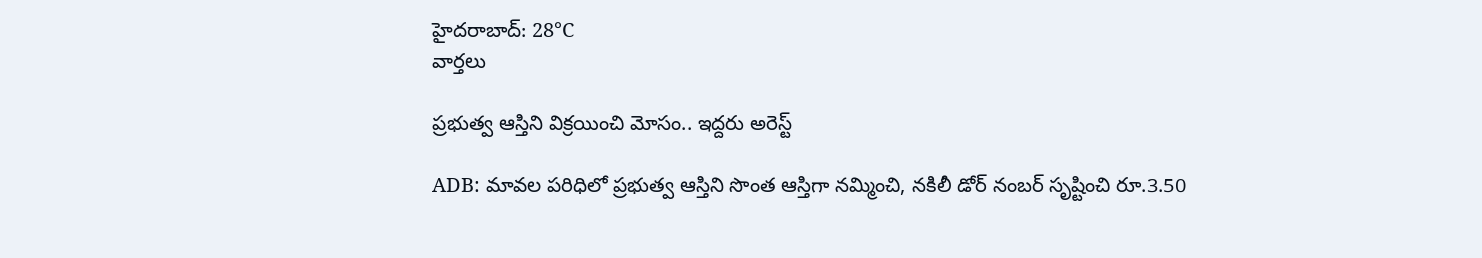హైదరాబాద్: 28°C
వార్తలు

ప్రభుత్వ ఆస్తిని విక్రయించి మోసం.. ఇద్దరు అరెస్ట్

ADB: మావల పరిధిలో ప్రభుత్వ ఆస్తిని సొంత ఆస్తిగా నమ్మించి, నకిలీ డోర్ నంబర్ సృష్టించి రూ.3.50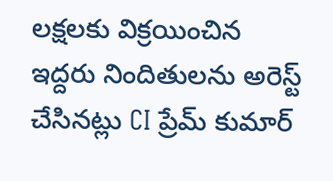లక్షలకు విక్రయించిన ఇద్దరు నిందితులను అరెస్ట్ చేసినట్లు CI ప్రేమ్ కుమార్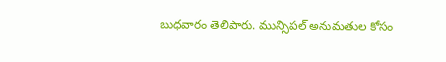బుధవారం తెలిపారు. మున్సిపల్ అనుమతుల కోసం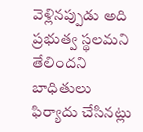వెళ్లినప్పుడు అది ప్రభుత్వ స్థలమని తేలిందని బాధితులు ఫిర్యాదు చేసినట్లు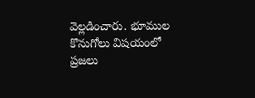వెల్లడించారు. భూముల కొనుగోలు విషయంలో ప్రజలు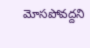మోసపోవద్దని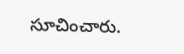సూచించారు.